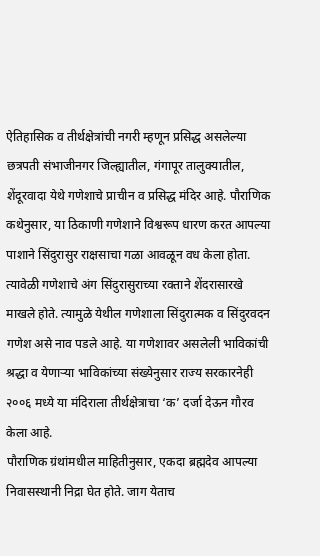ऐतिहासिक व तीर्थक्षेत्रांची नगरी म्हणून प्रसिद्ध असलेल्या छत्रपती संभाजीनगर जिल्ह्यातील, गंगापूर तालुक्यातील, शेंदूरवादा येथे गणेशाचे प्राचीन व प्रसिद्ध मंदिर आहे. पौराणिक कथेनुसार, या ठिकाणी गणेशाने विश्वरूप धारण करत आपल्या पाशाने सिंदुरासुर राक्षसाचा गळा आवळून वध केला होता. त्यावेळी गणेशाचे अंग सिंदुरासुराच्या रक्ताने शेंदरासारखे माखले होते. त्यामुळे येथील गणेशाला सिंदुरात्मक व सिंदुरवदन गणेश असे नाव पडले आहे. या गणेशावर असलेली भाविकांची श्रद्धा व येणाऱ्या भाविकांच्या संख्येनुसार राज्य सरकारनेही २००६ मध्ये या मंदिराला तीर्थक्षेत्राचा ‘क’ दर्जा देऊन गौरव केला आहे.
पौराणिक ग्रंथांमधील माहितीनुसार, एकदा ब्रह्मदेव आपल्या निवासस्थानी निद्रा घेत होते. जाग येताच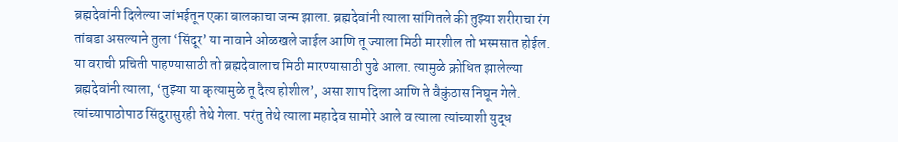ब्रह्मदेवांनी दिलेल्या जांभईतून एका बालकाचा जन्म झाला. ब्रह्मदेवांनी त्याला सांगितले की तुझ्या शरीराचा रंग तांबडा असल्याने तुला ‘सिंदूर’ या नावाने ओळखले जाईल आणि तू ज्याला मिठी मारशील तो भस्मसात होईल. या वराची प्रचिती पाहण्यासाठी तो ब्रह्मदेवालाच मिठी मारण्यासाठी पुढे आला. त्यामुळे क्रोधित झालेल्या ब्रह्मदेवांनी त्याला, ‘तुझ्या या कृत्यामुळे तू दैत्य होशील’, असा शाप दिला आणि ते वैकुंठास निघून गेले. त्यांच्यापाठोपाठ सिंदुरासुरही तेथे गेला. परंतु तेथे त्याला महादेव सामोरे आले व त्याला त्यांच्याशी युद्ध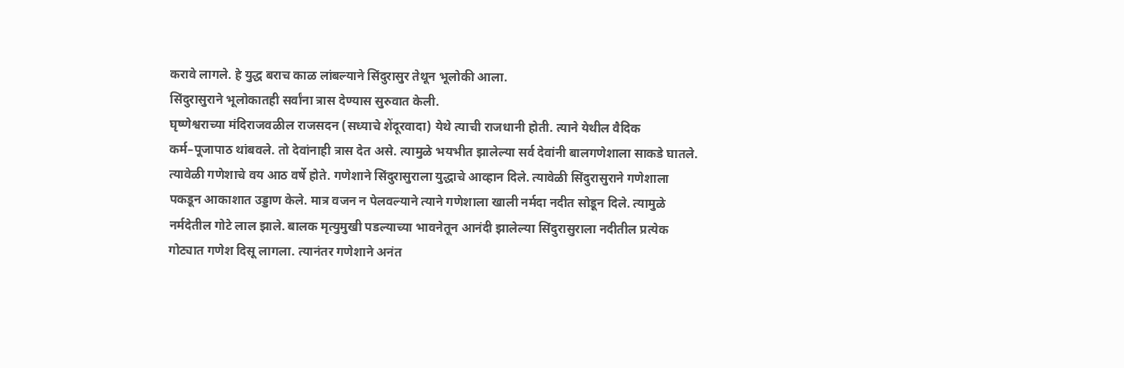करावे लागले. हे युद्ध बराच काळ लांबल्याने सिंदुरासुर तेथून भूलोकी आला.
सिंदुरासुराने भूलोकातही सर्वांना त्रास देण्यास सुरुवात केली.
घृष्णेश्वराच्या मंदिराजवळील राजसदन (सध्याचे शेंदूरवादा) येथे त्याची राजधानी होती. त्याने येथील वैदिक कर्म–पूजापाठ थांबवले. तो देवांनाही त्रास देत असे. त्यामुळे भयभीत झालेल्या सर्व देवांनी बालगणेशाला साकडे घातले. त्यावेळी गणेशाचे वय आठ वर्षे होते. गणेशाने सिंदुरासुराला युद्धाचे आव्हान दिले. त्यावेळी सिंदुरासुराने गणेशाला पकडून आकाशात उड्डाण केले. मात्र वजन न पेलवल्याने त्याने गणेशाला खाली नर्मदा नदीत सोडून दिले. त्यामुळे नर्मदेतील गोटे लाल झाले. बालक मृत्युमुखी पडल्याच्या भावनेतून आनंदी झालेल्या सिंदुरासुराला नदीतील प्रत्येक गोट्यात गणेश दिसू लागला. त्यानंतर गणेशाने अनंत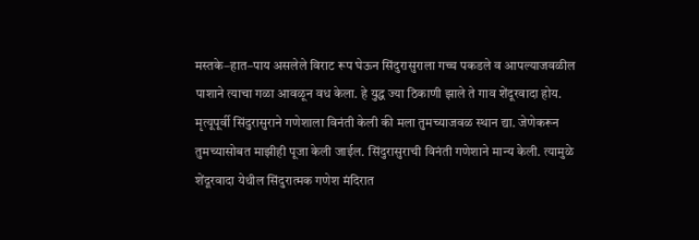मस्तके–हात–पाय असलेले विराट रूप घेऊन सिंदुरासुराला गच्च पकडले व आपल्याजवळील पाशाने त्याचा गळा आवळून वध केला. हे युद्ध ज्या ठिकाणी झाले ते गाव शेंदूरवादा होय. मृत्यूपूर्वी सिंदुरासुराने गणेशाला विनंती केली की मला तुमच्याजवळ स्थान द्या. जेणेकरून तुमच्यासोबत माझीही पूजा केली जाईल. सिंदुरासुराची विनंती गणेशाने मान्य केली. त्यामुळे शेंदूरवादा येथील सिंदुरात्मक गणेश मंदिरात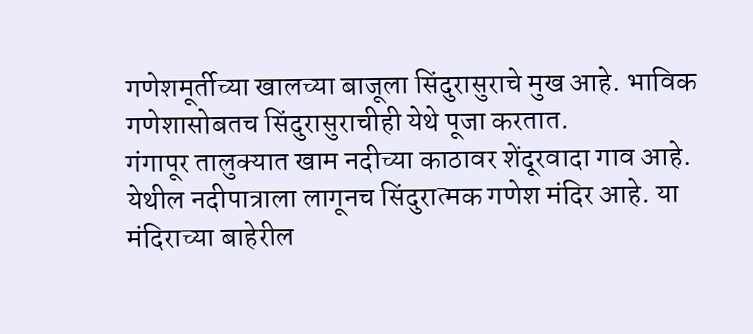गणेशमूर्तीच्या खालच्या बाजूला सिंदुरासुराचे मुख आहे. भाविक गणेशासोबतच सिंदुरासुराचीही येथे पूजा करतात.
गंगापूर तालुक्यात खाम नदीच्या काठावर शेंदूरवादा गाव आहे. येथील नदीपात्राला लागूनच सिंदुरात्मक गणेश मंदिर आहे. या मंदिराच्या बाहेरील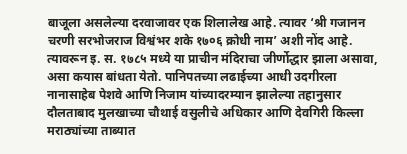बाजूला असलेल्या दरवाजावर एक शिलालेख आहे. त्यावर ‘श्री गजानन चरणी सरभोजराज विश्वंभर शके १७०६ क्रोधी नाम’ अशी नोंद आहे. त्यावरून इ. स. १७८५ मध्ये या प्राचीन मंदिराचा जीर्णोद्धार झाला असावा, असा कयास बांधता येतो. पानिपतच्या लढाईच्या आधी उदगीरला नानासाहेब पेशवे आणि निजाम यांच्यादरम्यान झालेल्या तहानुसार दौलताबाद मुलखाच्या चौथाई वसुलीचे अधिकार आणि देवगिरी किल्ला मराठ्यांच्या ताब्यात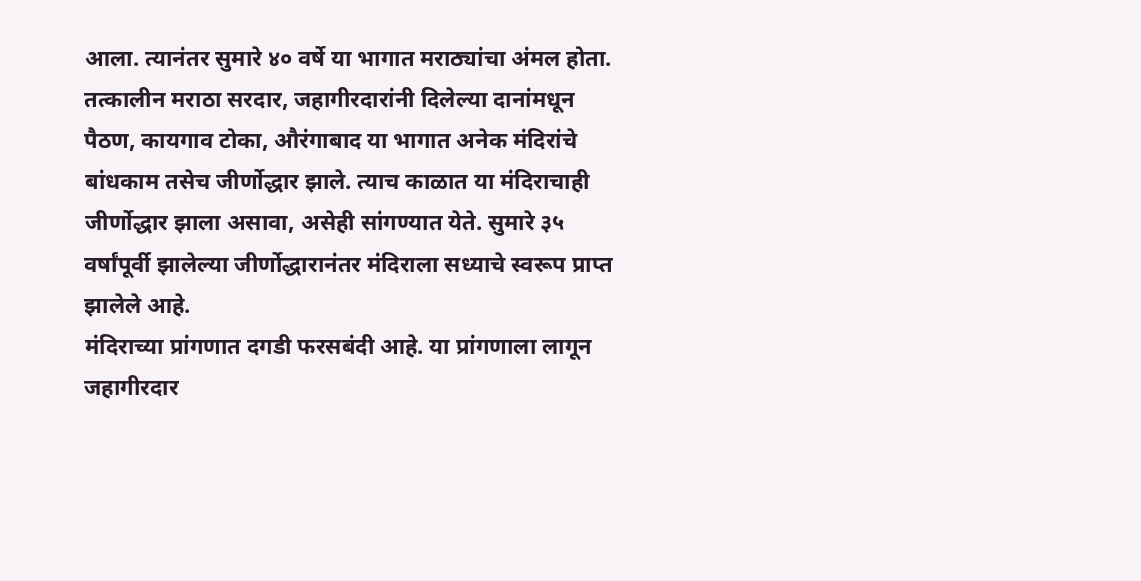आला. त्यानंतर सुमारे ४० वर्षे या भागात मराठ्यांचा अंमल होता. तत्कालीन मराठा सरदार, जहागीरदारांनी दिलेल्या दानांमधून पैठण, कायगाव टोका, औरंगाबाद या भागात अनेक मंदिरांचे बांधकाम तसेच जीर्णोद्धार झाले. त्याच काळात या मंदिराचाही जीर्णोद्धार झाला असावा, असेही सांगण्यात येते. सुमारे ३५ वर्षांपूर्वी झालेल्या जीर्णोद्धारानंतर मंदिराला सध्याचे स्वरूप प्राप्त झालेले आहे.
मंदिराच्या प्रांगणात दगडी फरसबंदी आहे. या प्रांगणाला लागून जहागीरदार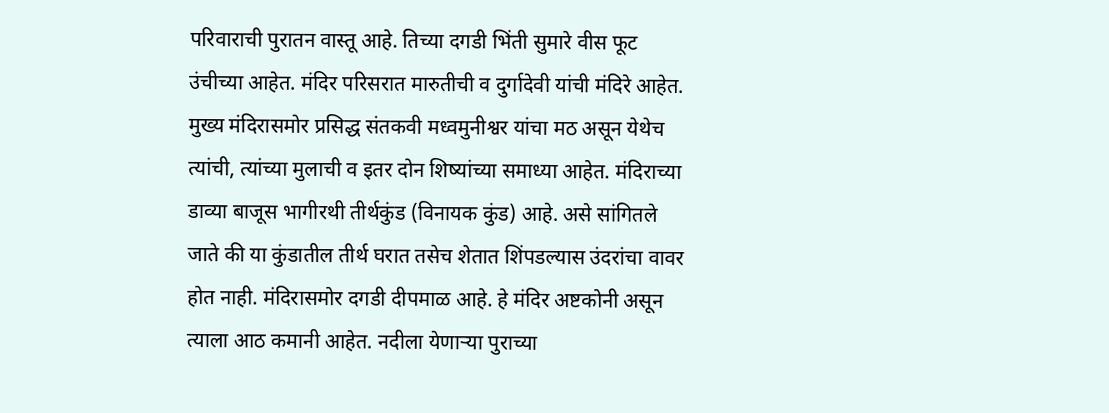परिवाराची पुरातन वास्तू आहे. तिच्या दगडी भिंती सुमारे वीस फूट उंचीच्या आहेत. मंदिर परिसरात मारुतीची व दुर्गादेवी यांची मंदिरे आहेत. मुख्य मंदिरासमोर प्रसिद्ध संतकवी मध्वमुनीश्वर यांचा मठ असून येथेच त्यांची, त्यांच्या मुलाची व इतर दोन शिष्यांच्या समाध्या आहेत. मंदिराच्या डाव्या बाजूस भागीरथी तीर्थकुंड (विनायक कुंड) आहे. असे सांगितले जाते की या कुंडातील तीर्थ घरात तसेच शेतात शिंपडल्यास उंदरांचा वावर होत नाही. मंदिरासमोर दगडी दीपमाळ आहे. हे मंदिर अष्टकोनी असून त्याला आठ कमानी आहेत. नदीला येणाऱ्या पुराच्या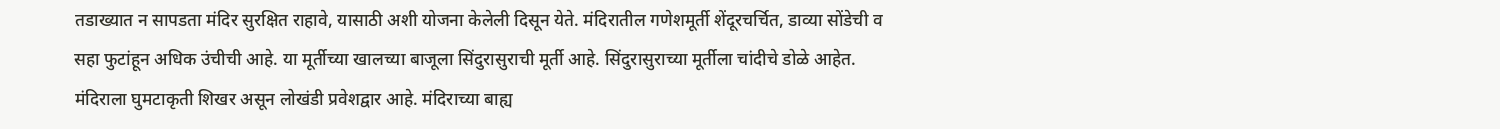तडाख्यात न सापडता मंदिर सुरक्षित राहावे, यासाठी अशी योजना केलेली दिसून येते. मंदिरातील गणेशमूर्ती शेंदूरचर्चित, डाव्या सोंडेची व सहा फुटांहून अधिक उंचीची आहे. या मूर्तीच्या खालच्या बाजूला सिंदुरासुराची मूर्ती आहे. सिंदुरासुराच्या मूर्तीला चांदीचे डोळे आहेत. मंदिराला घुमटाकृती शिखर असून लोखंडी प्रवेशद्वार आहे. मंदिराच्या बाह्य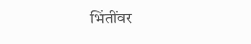भिंतींवर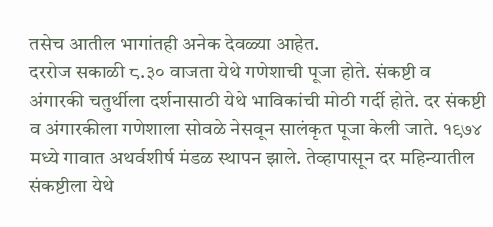तसेच आतील भागांतही अनेक देवळ्या आहेत.
दररोज सकाळी ८.३० वाजता येथे गणेशाची पूजा होते. संकष्टी व अंगारकी चतुर्थीला दर्शनासाठी येथे भाविकांची मोठी गर्दी होते. दर संकष्टी व अंगारकीला गणेशाला सोवळे नेसवून सालंकृत पूजा केली जाते. १९७४ मध्ये गावात अथर्वशीर्ष मंडळ स्थापन झाले. तेव्हापासून दर महिन्यातील संकष्टीला येथे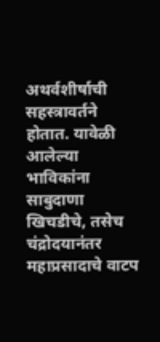अथर्वशीर्षाची सहस्त्रावर्तने होतात. यावेळी आलेल्या भाविकांना साबुदाणा खिचडीचे, तसेच चंद्रोदयानंतर महाप्रसादाचे वाटप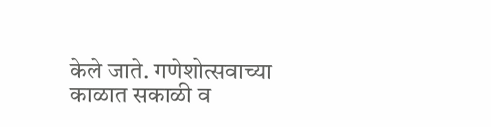केले जाते. गणेशोत्सवाच्या काळात सकाळी व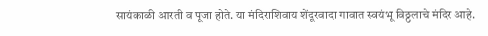सायंकाळी आरती व पूजा होते. या मंदिराशिवाय शेंदूरवादा गावात स्वयंभू विठ्ठलाचे मंदिर आहे.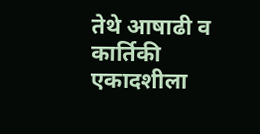तेथे आषाढी व कार्तिकी एकादशीला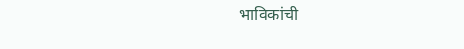भाविकांची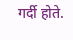गर्दी होते.